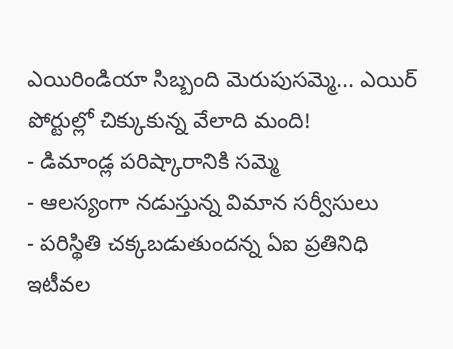ఎయిరిండియా సిబ్బంది మెరుపుసమ్మె... ఎయిర్ పోర్టుల్లో చిక్కుకున్న వేలాది మంది!
- డిమాండ్ల పరిష్కారానికి సమ్మె
- ఆలస్యంగా నడుస్తున్న విమాన సర్వీసులు
- పరిస్థితి చక్కబడుతుందన్న ఏఐ ప్రతినిధి
ఇటీవల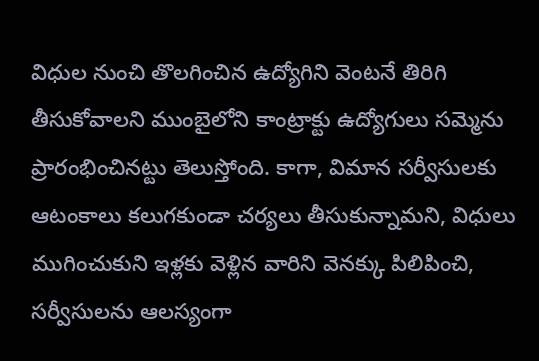విధుల నుంచి తొలగించిన ఉద్యోగిని వెంటనే తిరిగి తీసుకోవాలని ముంబైలోని కాంట్రాక్టు ఉద్యోగులు సమ్మెను ప్రారంభించినట్టు తెలుస్తోంది. కాగా, విమాన సర్వీసులకు ఆటంకాలు కలుగకుండా చర్యలు తీసుకున్నామని, విధులు ముగించుకుని ఇళ్లకు వెళ్లిన వారిని వెనక్కు పిలిపించి, సర్వీసులను ఆలస్యంగా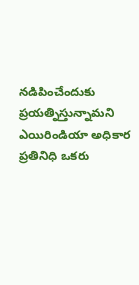నడిపించేందుకు ప్రయత్నిస్తున్నామని ఎయిరిండియా అధికార ప్రతినిధి ఒకరు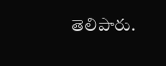తెలిపారు.